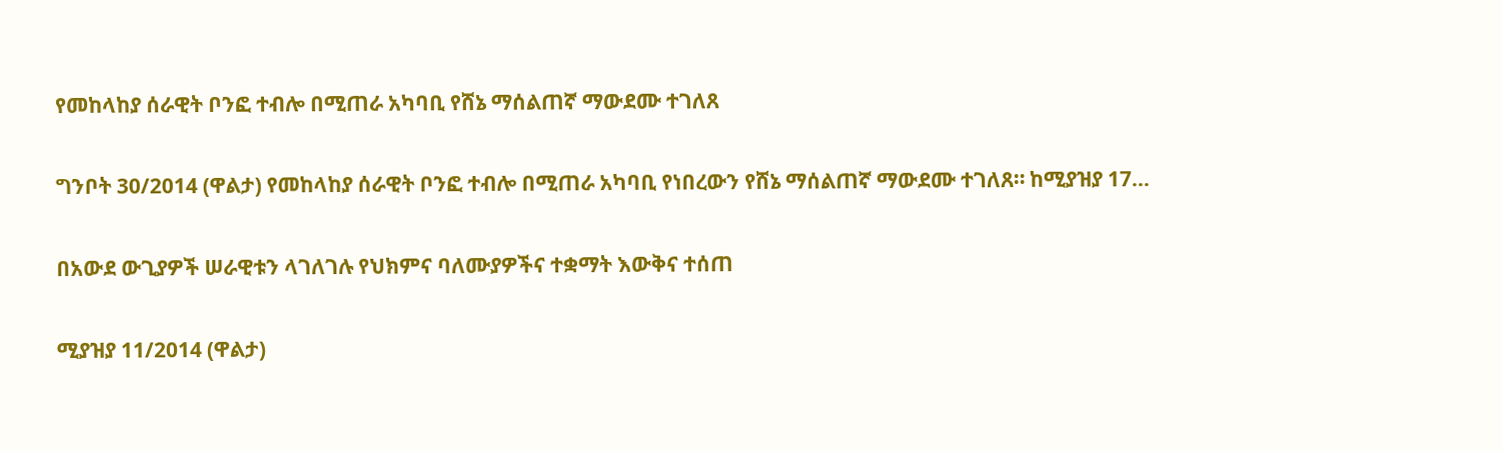የመከላከያ ሰራዊት ቦንፎ ተብሎ በሚጠራ አካባቢ የሸኔ ማሰልጠኛ ማውደሙ ተገለጸ

ግንቦት 30/2014 (ዋልታ) የመከላከያ ሰራዊት ቦንፎ ተብሎ በሚጠራ አካባቢ የነበረውን የሸኔ ማሰልጠኛ ማውደሙ ተገለጸ። ከሚያዝያ 17…

በአውደ ውጊያዎች ሠራዊቱን ላገለገሉ የህክምና ባለሙያዎችና ተቋማት እውቅና ተሰጠ

ሚያዝያ 11/2014 (ዋልታ)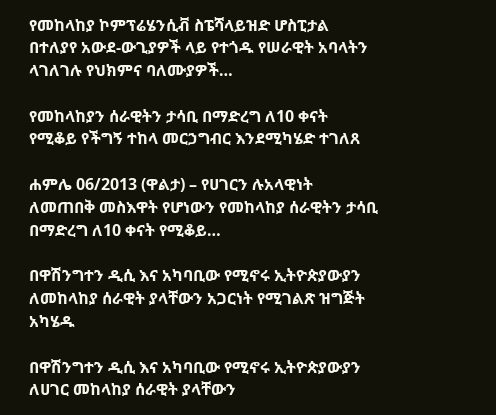የመከላከያ ኮምፕሬሄንሲቭ ስፔሻላይዝድ ሆስፒታል በተለያየ አውደ-ውጊያዎች ላይ የተጎዱ የሠራዊት አባላትን ላገለገሉ የህክምና ባለሙያዎች…

የመከላከያን ሰራዊትን ታሳቢ በማድረግ ለ10 ቀናት የሚቆይ የችግኝ ተከላ መርኃግብር እንደሚካሄድ ተገለጸ

ሐምሌ 06/2013 (ዋልታ) – የሀገርን ሉአላዊነት ለመጠበቅ መስእዋት የሆነውን የመከላከያ ሰራዊትን ታሳቢ በማድረግ ለ10 ቀናት የሚቆይ…

በዋሽንግተን ዲሲ እና አካባቢው የሚኖሩ ኢትዮጵያውያን ለመከላከያ ሰራዊት ያላቸውን አጋርነት የሚገልጽ ዝግጅት አካሄዱ

በዋሽንግተን ዲሲ እና አካባቢው የሚኖሩ ኢትዮጵያውያን ለሀገር መከላከያ ሰራዊት ያላቸውን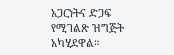አጋርነትና ድጋፍ የሚገልጽ ዝግጅት አካሂደዋል።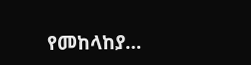የመከላከያ…